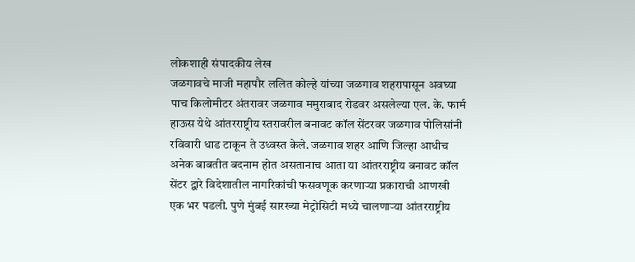लोकशाही संपादकीय लेख
जळगावचे माजी महापौर ललित कोल्हे यांच्या जळगाव शहरापासून अवघ्या पाच किलोमीटर अंतरावर जळगाव ममुराबाद रोडवर असलेल्या एल. के. फार्म हाऊस येथे आंतरराष्ट्रीय स्तरावरील बनावट कॉल सेंटरवर जळगाव पोलिसांनी रविवारी धाड टाकून ते उध्वस्त केले. जळगाव शहर आणि जिल्हा आधीच अनेक बाबतीत बदनाम होत असतानाच आता या आंतरराष्ट्रीय बनावट कॉल सेंटर द्वारे विदेशातील नागरिकांची फसवणूक करणाऱ्या प्रकाराची आणखी एक भर पडली. पुणे मुंबई सारख्या मेट्रोसिटी मध्ये चालणाऱ्या आंतरराष्ट्रीय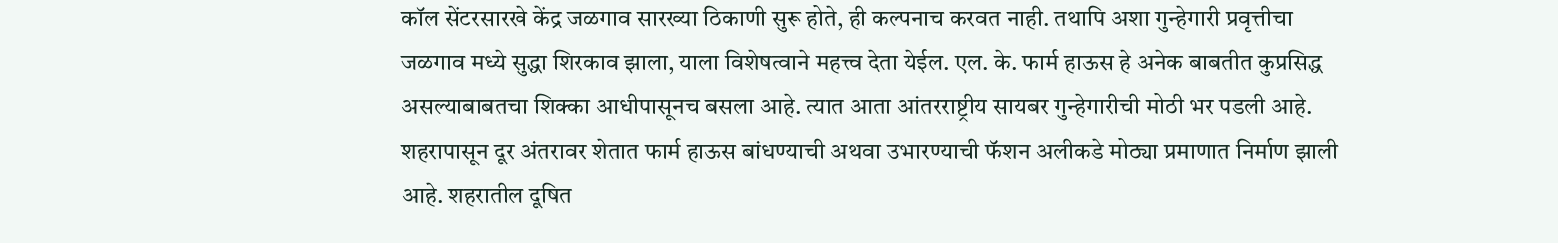कॉल सेंटरसारखे केंद्र जळगाव सारख्या ठिकाणी सुरू होते, ही कल्पनाच करवत नाही. तथापि अशा गुन्हेगारी प्रवृत्तीचा जळगाव मध्ये सुद्धा शिरकाव झाला, याला विशेषत्वाने महत्त्व देता येईल. एल. के. फार्म हाऊस हे अनेक बाबतीत कुप्रसिद्ध असल्याबाबतचा शिक्का आधीपासूनच बसला आहे. त्यात आता आंतरराष्ट्रीय सायबर गुन्हेगारीची मोठी भर पडली आहे.
शहरापासून दूर अंतरावर शेतात फार्म हाऊस बांधण्याची अथवा उभारण्याची फॅशन अलीकडे मोठ्या प्रमाणात निर्माण झाली आहे. शहरातील दूषित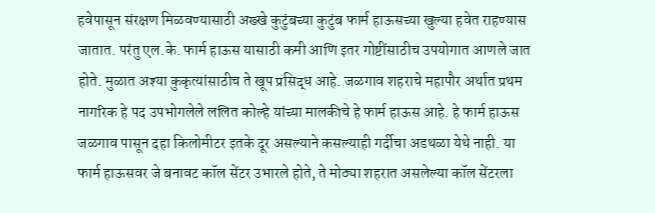हवेपासून संरक्षण मिळवण्यासाठी अख्खे कुटुंबच्या कुटुंब फार्म हाऊसच्या खुल्या हवेत राहण्यास जातात. परंतु एल.के. फार्म हाऊस यासाठी कमी आणि इतर गोष्टींसाठीच उपयोगात आणले जात होते. मुळात अश्या कुकृत्यांसाठीच ते खूप प्रसिद्ध आहे. जळगाव शहराचे महापौर अर्थात प्रथम नागरिक हे पद उपभोगलेले ललित कोल्हे यांच्या मालकीचे हे फार्म हाऊस आहे. हे फार्म हाऊस जळगाव पासून दहा किलोमीटर इतके दूर असल्याने कसल्याही गर्दीचा अडथळा येथे नाही. या फार्म हाऊसवर जे बनावट कॉल सेंटर उभारले होते, ते मोठ्या शहरात असलेल्या कॉल सेंटरला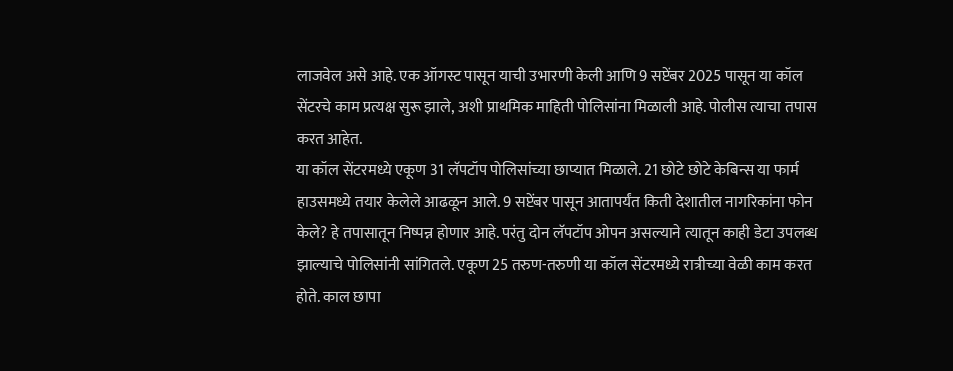लाजवेल असे आहे. एक ऑगस्ट पासून याची उभारणी केली आणि 9 सप्टेंबर 2025 पासून या कॉल सेंटरचे काम प्रत्यक्ष सुरू झाले, अशी प्राथमिक माहिती पोलिसांना मिळाली आहे. पोलीस त्याचा तपास करत आहेत.
या कॉल सेंटरमध्ये एकूण 31 लॅपटॉप पोलिसांच्या छाप्यात मिळाले. 21 छोटे छोटे केबिन्स या फार्म हाउसमध्ये तयार केलेले आढळून आले. 9 सप्टेंबर पासून आतापर्यंत किती देशातील नागरिकांना फोन केले? हे तपासातून निष्पन्न होणार आहे. परंतु दोन लॅपटॉप ओपन असल्याने त्यातून काही डेटा उपलब्ध झाल्याचे पोलिसांनी सांगितले. एकूण 25 तरुण-तरुणी या कॉल सेंटरमध्ये रात्रीच्या वेळी काम करत होते. काल छापा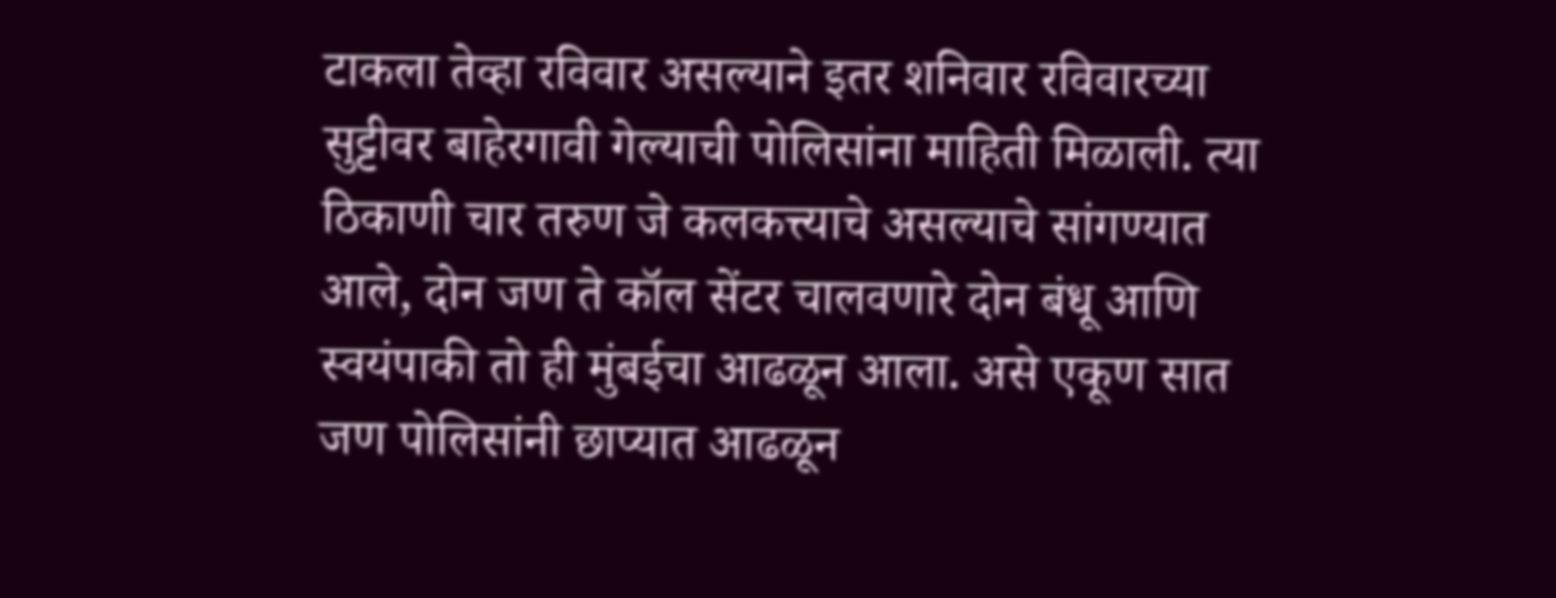टाकला तेव्हा रविवार असल्याने इतर शनिवार रविवारच्या सुट्टीवर बाहेरगावी गेल्याची पोलिसांना माहिती मिळाली. त्या ठिकाणी चार तरुण जे कलकत्त्याचे असल्याचे सांगण्यात आले, दोन जण ते कॉल सेंटर चालवणारे दोन बंधू आणि स्वयंपाकी तो ही मुंबईचा आढळून आला. असे एकूण सात जण पोलिसांनी छाप्यात आढळून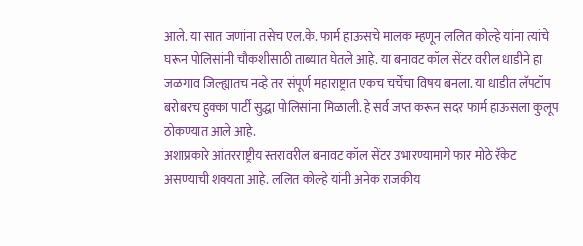आले. या सात जणांना तसेच एल.के. फार्म हाऊसचे मालक म्हणून ललित कोल्हे यांना त्यांचे घरून पोलिसांनी चौकशीसाठी ताब्यात घेतले आहे. या बनावट कॉल सेंटर वरील धाडीने हा जळगाव जिल्ह्यातच नव्हे तर संपूर्ण महाराष्ट्रात एकच चर्चेचा विषय बनला. या धाडीत लॅपटॉप बरोबरच हुक्का पार्टी सुद्धा पोलिसांना मिळाली. हे सर्व जप्त करून सदर फार्म हाऊसला कुलूप ठोकण्यात आले आहे.
अशाप्रकारे आंतरराष्ट्रीय स्तरावरील बनावट कॉल सेंटर उभारण्यामागे फार मोठे रॅकेट असण्याची शक्यता आहे. ललित कोल्हे यांनी अनेक राजकीय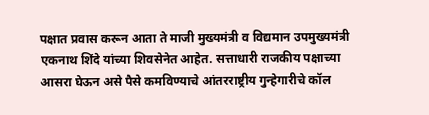पक्षात प्रवास करून आता ते माजी मुख्यमंत्री व विद्यमान उपमुख्यमंत्री एकनाथ शिंदे यांच्या शिवसेनेत आहेत. सत्ताधारी राजकीय पक्षाच्या आसरा घेऊन असे पैसे कमविण्याचे आंतरराष्ट्रीय गुन्हेगारीचे कॉल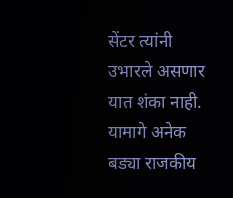सेंटर त्यांनी उभारले असणार यात शंका नाही. यामागे अनेक बड्या राजकीय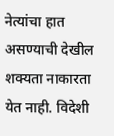नेत्यांचा हात असण्याची देखील शक्यता नाकारता येत नाही. विदेशी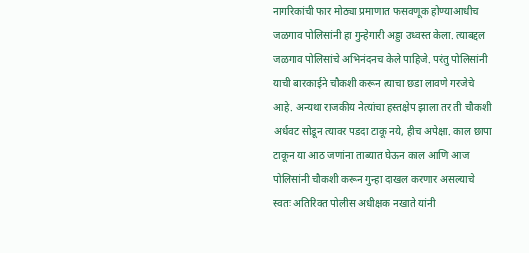नागरिकांची फार मोठ्या प्रमाणात फसवणूक होण्याआधीच जळगाव पोलिसांनी हा गुन्हेगारी अड्डा उध्वस्त केला. त्याबद्दल जळगाव पोलिसांचे अभिनंदनच केले पाहिजे. परंतु पोलिसांनी याची बारकाईने चौकशी करून त्याचा छडा लावणे गरजेचे आहे. अन्यथा राजकीय नेत्यांचा हस्तक्षेप झाला तर ती चौकशी अर्धवट सोडून त्यावर पडदा टाकू नये, हीच अपेक्षा. काल छापा टाकून या आठ जणांना ताब्यात घेऊन काल आणि आज पोलिसांनी चौकशी करून गुन्हा दाखल करणार असल्याचे स्वतः अतिरिक्त पोलीस अधीक्षक नखाते यांनी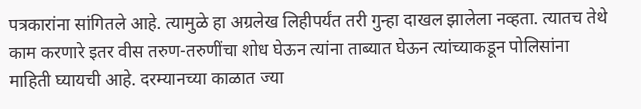पत्रकारांना सांगितले आहे. त्यामुळे हा अग्रलेख लिहीपर्यंत तरी गुन्हा दाखल झालेला नव्हता. त्यातच तेथे काम करणारे इतर वीस तरुण-तरुणींचा शोध घेऊन त्यांना ताब्यात घेऊन त्यांच्याकडून पोलिसांना माहिती घ्यायची आहे. दरम्यानच्या काळात ज्या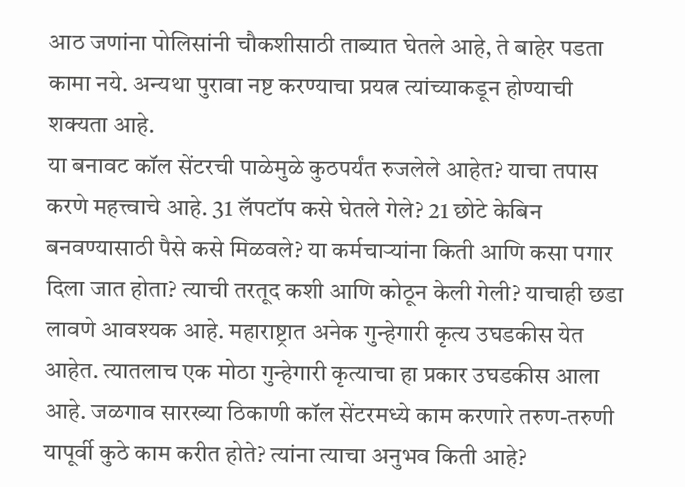आठ जणांना पोलिसांनी चौकशीसाठी ताब्यात घेतले आहे, ते बाहेर पडता कामा नये. अन्यथा पुरावा नष्ट करण्याचा प्रयत्न त्यांच्याकडून होण्याची शक्यता आहे.
या बनावट कॉल सेंटरची पाळेमुळे कुठपर्यंत रुजलेले आहेत? याचा तपास करणे महत्त्वाचे आहे. 31 लॅपटॉप कसे घेतले गेले? 21 छोटे केबिन बनवण्यासाठी पैसे कसे मिळवले? या कर्मचाऱ्यांना किती आणि कसा पगार दिला जात होता? त्याची तरतूद कशी आणि कोठून केली गेली? याचाही छडा लावणे आवश्यक आहे. महाराष्ट्रात अनेक गुन्हेगारी कृत्य उघडकीस येत आहेत. त्यातलाच एक मोठा गुन्हेगारी कृत्याचा हा प्रकार उघडकीस आला आहे. जळगाव सारख्या ठिकाणी कॉल सेंटरमध्ये काम करणारे तरुण-तरुणी यापूर्वी कुठे काम करीत होते? त्यांना त्याचा अनुभव किती आहे?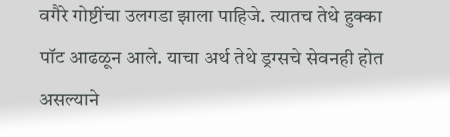वगैरे गोष्टींचा उलगडा झाला पाहिजे. त्यातच तेथे हुक्का पॉट आढळून आले. याचा अर्थ तेथे ड्रग्सचे सेवनही होत असल्याने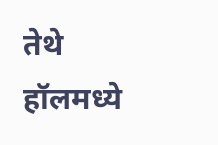तेथे हॉलमध्ये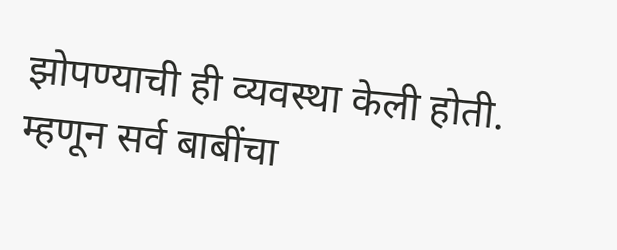झोपण्याची ही व्यवस्था केली होती. म्हणून सर्व बाबींचा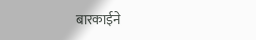बारकाईने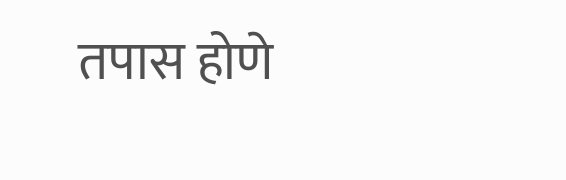तपास होणे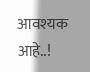आवश्यक आहे..!